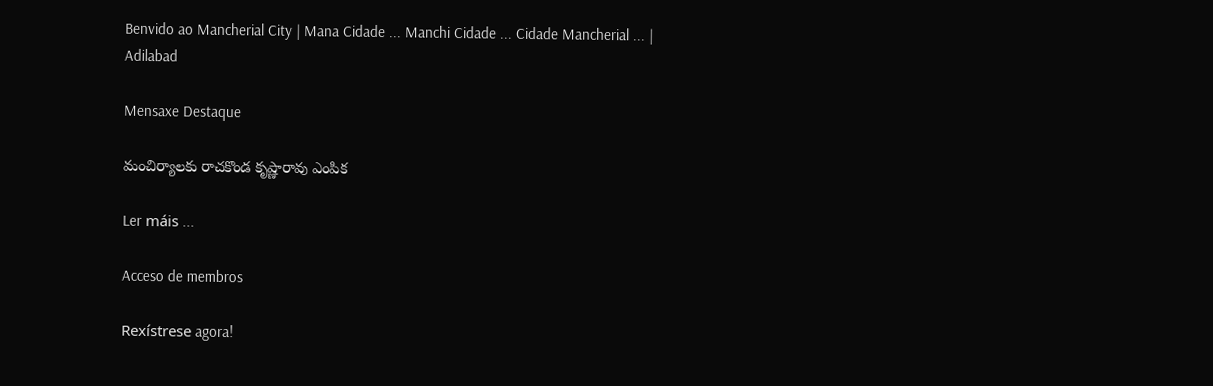Benvido ao Mancherial City | Mana Cidade ... Manchi Cidade ... Cidade Mancherial ... | Adilabad

Mensaxe Destaque

మంచిర్యాలకు రాచకొండ కృష్ణారావు ఎంపిక

Ler máis ...

Acceso de membros

Rexístrese agora!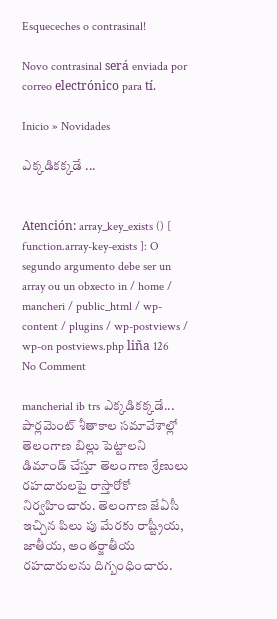Esqueceches o contrasinal!

Novo contrasinal será enviada por correo electrónico para tí.

Inicio » Novidades

ఎక్కడికక్కడే ...


Atención: array_key_exists () [ function.array-key-exists ]: O segundo argumento debe ser un array ou un obxecto in / home / mancheri / public_html / wp-content / plugins / wp-postviews / wp-on postviews.php liña 126
No Comment

mancherial ib trs ఎక్కడికక్కడే... పార్లమెంట్ శీతాకాల సమావేశాల్లో తెలంగాణ బిల్లు పెట్టాలని డిమాండ్ చేస్తూ తెలంగాణ శ్రేణులు రహదారులపై రాస్తారోకో నిర్వహించారు. తెలంగాణ జేఏసీ ఇచ్చిన పిలు పు మేరకు రాష్ట్రీయ, జాతీయ, అంతర్జాతీయ రహదారులను దిగ్బంధించారు.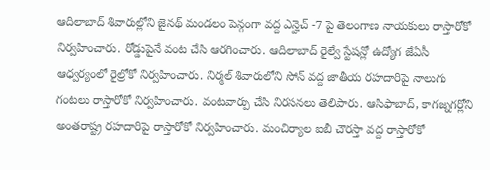ఆదిలాబాద్ శివారుల్లోని జైనథ్ మండలం పెన్గంగా వద్ద ఎన్హెచ్ -7 పై తెలంగాణ నాయకులు రాస్తారోకో నిర్వహించారు. రోడ్డుపైనే వంట చేసి ఆరగించారు. ఆదిలాబాద్ రైల్వే స్టేషన్లో ఉద్యోగ జేఏసీ ఆధ్వర్యంలో రైల్రోకో నిర్వహించారు. నిర్మల్ శివారులోని సోన్ వద్ద జాతీయ రహదారిపై నాలుగు గంటలు రాస్తారోకో నిర్వహించారు. వంటవార్పు చేసి నిరసనలు తెలిపారు. ఆసిఫాబాద్, కాగజ్నగర్లోని అంతరాష్ట్ర రహదారిపై రాస్తారోకో నిర్వహించారు. మంచిర్యాల ఐబీ చౌరస్తా వద్ద రాస్తారోకో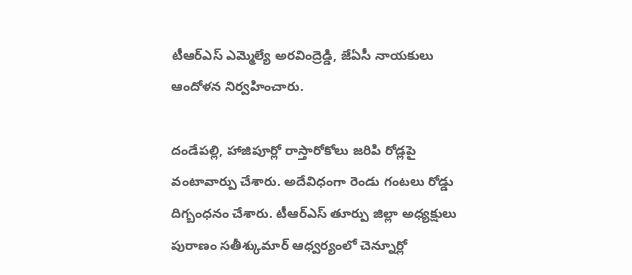టీఆర్ఎస్ ఎమ్మెల్యే అరవింద్రెడ్డి, జేఏసీ నాయకులు ఆందోళన నిర్వహించారు.

దండేపల్లి, హాజిపూర్లో రాస్తారోకోలు జరిపి రోడ్లపై వంటావార్పు చేశారు. అదేవిధంగా రెండు గంటలు రోడ్డు దిగ్బంధనం చేశారు. టీఆర్ఎస్ తూర్పు జిల్లా అధ్యక్షులు పురాణం సతీశ్కుమార్ ఆధ్వర్యంలో చెన్నూర్లో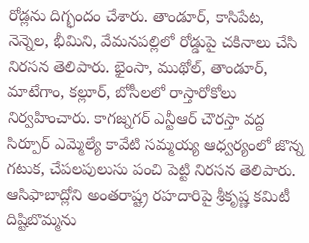రోడ్లను దిగ్భందం చేశారు. తాండూర్, కాసిపేట, నెన్నెల, భీమిని, వేమనపల్లిలో రోడ్డుపై చకినాలు చేసి నిరసన తెలిపారు. భైంసా, ముథోల్, తాండూర్, మాటేగాం, కల్లూర్, బోసీలలో రాస్తారోకోలు నిర్వహించారు. కాగజ్నగర్ ఎన్టీఆర్ చౌరస్తా వద్ద సిర్పూర్ ఎమ్మెల్యే కావేటి సమ్మయ్య ఆధ్వర్యంలో జొన్న గటుక, చేపలపులుసు పంచి పెట్టి నిరసన తెలిపారు. ఆసిఫాబాద్లోని అంతరాష్ట్ర రహదారిపై శ్రీకృష్ణ కమిటీ దిష్టిబొమ్మను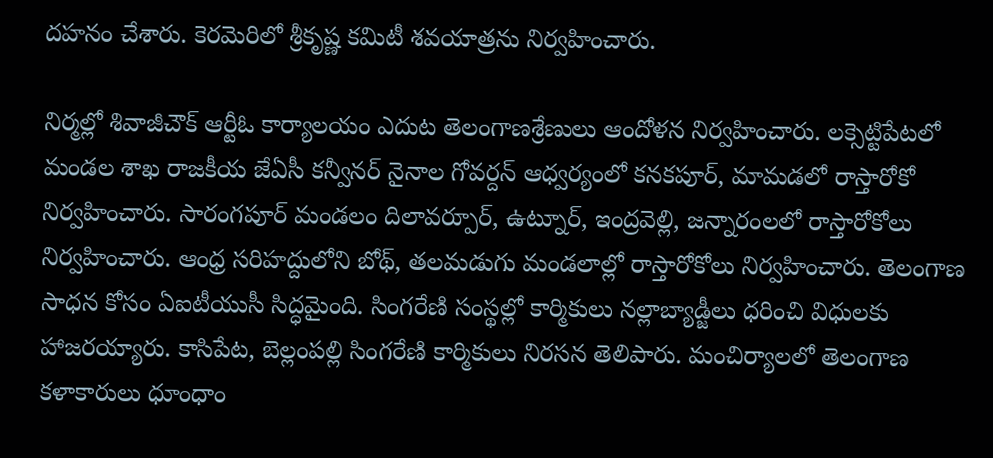దహనం చేశారు. కెరమెరిలో శ్రీకృష్ణ కమిటీ శవయాత్రను నిర్వహించారు.

నిర్మల్లో శివాజీచౌక్ ఆర్టీఓ కార్యాలయం ఎదుట తెలంగాణశ్రేణులు ఆందోళన నిర్వహించారు. లక్సెట్టిపేటలో మండల శాఖ రాజకీయ జేఏసీ కన్వీనర్ నైనాల గోవర్దన్ ఆధ్వర్యంలో కనకపూర్, మామడలో రాస్తారోకో నిర్వహించారు. సారంగపూర్ మండలం దిలావర్పూర్, ఉట్నూర్, ఇంద్రవెల్లి, జన్నారంలలో రాస్తారోకోలు నిర్వహించారు. ఆంధ్ర సరిహద్దులోని బోథ్, తలమడుగు మండలాల్లో రాస్తారోకోలు నిర్వహించారు. తెలంగాణ సాధన కోసం ఏఐటీయుసీ సిద్ధమైంది. సింగరేణి సంస్థల్లో కార్మికులు నల్లాబ్యాడ్జీలు ధరించి విధులకు హాజరయ్యారు. కాసిపేట, బెల్లంపల్లి సింగరేణి కార్మికులు నిరసన తెలిపారు. మంచిర్యాలలో తెలంగాణ కళాకారులు ధూంధాం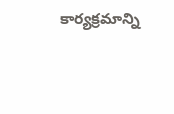కార్యక్రమాన్ని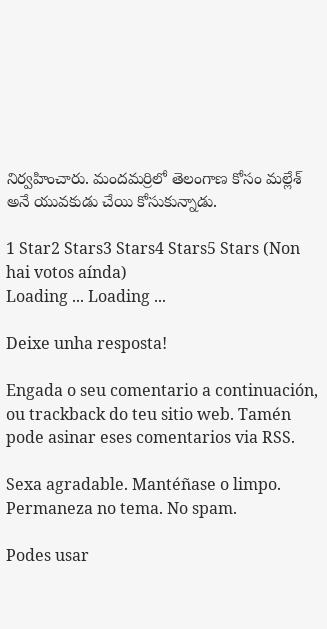నిర్వహించారు. మందమర్రిలో తెలంగాణ కోసం మల్లేశ్ అనే యువకుడు చేయి కోసుకున్నాడు.

1 Star2 Stars3 Stars4 Stars5 Stars (Non hai votos aínda)
Loading ... Loading ...

Deixe unha resposta!

Engada o seu comentario a continuación, ou trackback do teu sitio web. Tamén pode asinar eses comentarios via RSS.

Sexa agradable. Mantéñase o limpo. Permaneza no tema. No spam.

Podes usar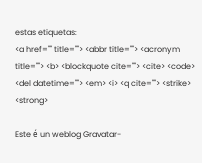estas etiquetas:
<a href="" title=""> <abbr title=""> <acronym title=""> <b> <blockquote cite=""> <cite> <code> <del datetime=""> <em> <i> <q cite=""> <strike> <strong>

Este é un weblog Gravatar-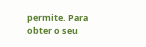permite. Para obter o seu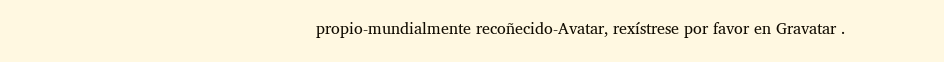propio-mundialmente recoñecido-Avatar, rexístrese por favor en Gravatar .